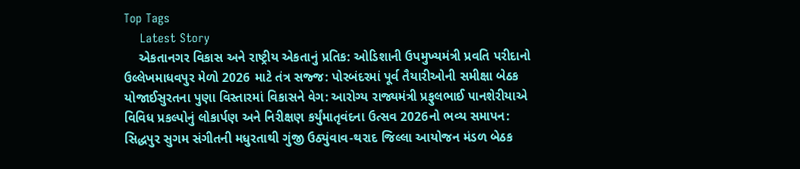Top Tags
    Latest Story
    એકતાનગર વિકાસ અને રાષ્ટ્રીય એકતાનું પ્રતિક: ઓડિશાની ઉપમુખ્યમંત્રી પ્રવતિ પરીદાનો ઉલ્લેખમાધવપુર મેળો 2026 માટે તંત્ર સજ્જ: પોરબંદરમાં પૂર્વ તૈયારીઓની સમીક્ષા બેઠક યોજાઈસુરતના પુણા વિસ્તારમાં વિકાસને વેગ: આરોગ્ય રાજ્યમંત્રી પ્રફુલભાઈ પાનશેરીયાએ વિવિધ પ્રકલ્પોનું લોકાર્પણ અને નિરીક્ષણ કર્યુંમાતૃવંદના ઉત્સવ 2026નો ભવ્ય સમાપન: સિદ્ધપુર સુગમ સંગીતની મધુરતાથી ગુંજી ઉઠ્યુંવાવ-થરાદ જિલ્લા આયોજન મંડળ બેઠક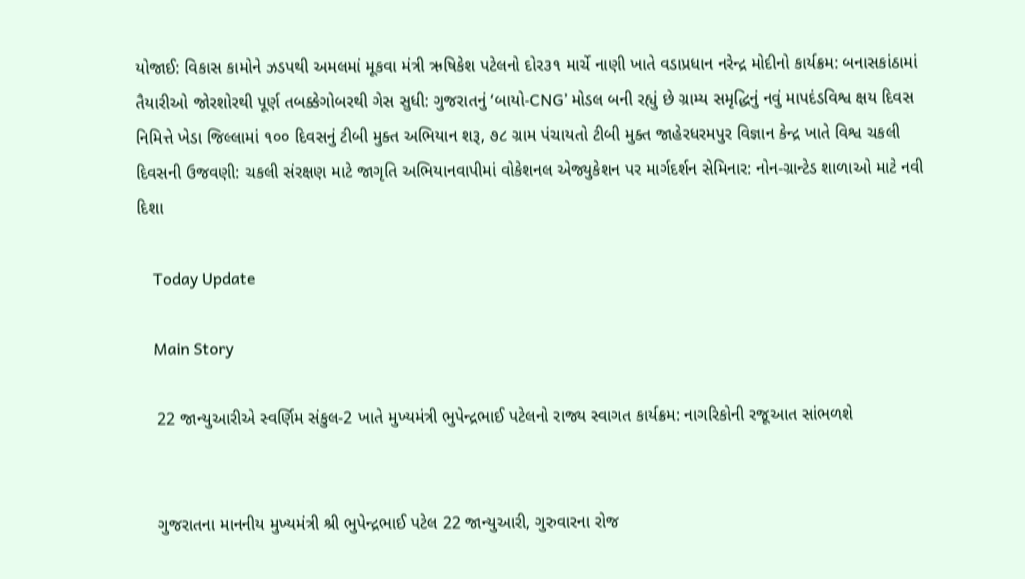યોજાઈ: વિકાસ કામોને ઝડપથી અમલમાં મૂકવા મંત્રી ઋષિકેશ પટેલનો દોર૩૧ માર્ચે નાણી ખાતે વડાપ્રધાન નરેન્દ્ર મોદીનો કાર્યક્રમ: બનાસકાંઠામાં તૈયારીઓ જોરશોરથી પૂર્ણ તબક્કેગોબરથી ગેસ સુધી: ગુજરાતનું ‘બાયો-CNG’ મોડલ બની રહ્યું છે ગ્રામ્ય સમૃદ્ધિનું નવું માપદંડવિશ્વ ક્ષય દિવસ નિમિત્તે ખેડા જિલ્લામાં ૧૦૦ દિવસનું ટીબી મુક્ત અભિયાન શરૂ, ૭૮ ગ્રામ પંચાયતો ટીબી મુક્ત જાહેરધરમપુર વિજ્ઞાન કેન્દ્ર ખાતે વિશ્વ ચકલી દિવસની ઉજવણી: ચકલી સંરક્ષણ માટે જાગૃતિ અભિયાનવાપીમાં વોકેશનલ એજ્યુકેશન પર માર્ગદર્શન સેમિનાર: નોન-ગ્રાન્ટેડ શાળાઓ માટે નવી દિશા

    Today Update

    Main Story

    22 જાન્યુઆરીએ સ્વર્ણિમ સંકુલ-2 ખાતે મુખ્યમંત્રી ભુપેન્દ્રભાઈ પટેલનો રાજ્ય સ્વાગત કાર્યક્રમ: નાગરિકોની રજૂઆત સાંભળશે


    ગુજરાતના માનનીય મુખ્યમંત્રી શ્રી ભુપેન્દ્રભાઈ પટેલ 22 જાન્યુઆરી, ગુરુવારના રોજ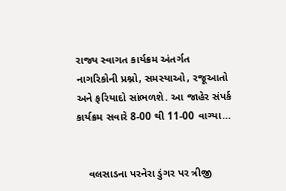રાજ્ય સ્વાગત કાર્યક્રમ અંતર્ગત નાગરિકોની પ્રશ્નો, સમસ્યાઓ, રજૂઆતો અને ફરિયાદો સાંભળશે. આ જાહેર સંપર્ક કાર્યક્રમ સવારે 8-00 થી 11-00 વાગ્યા…


    વલસાડના પરનેરા ડુંગર પર ત્રીજી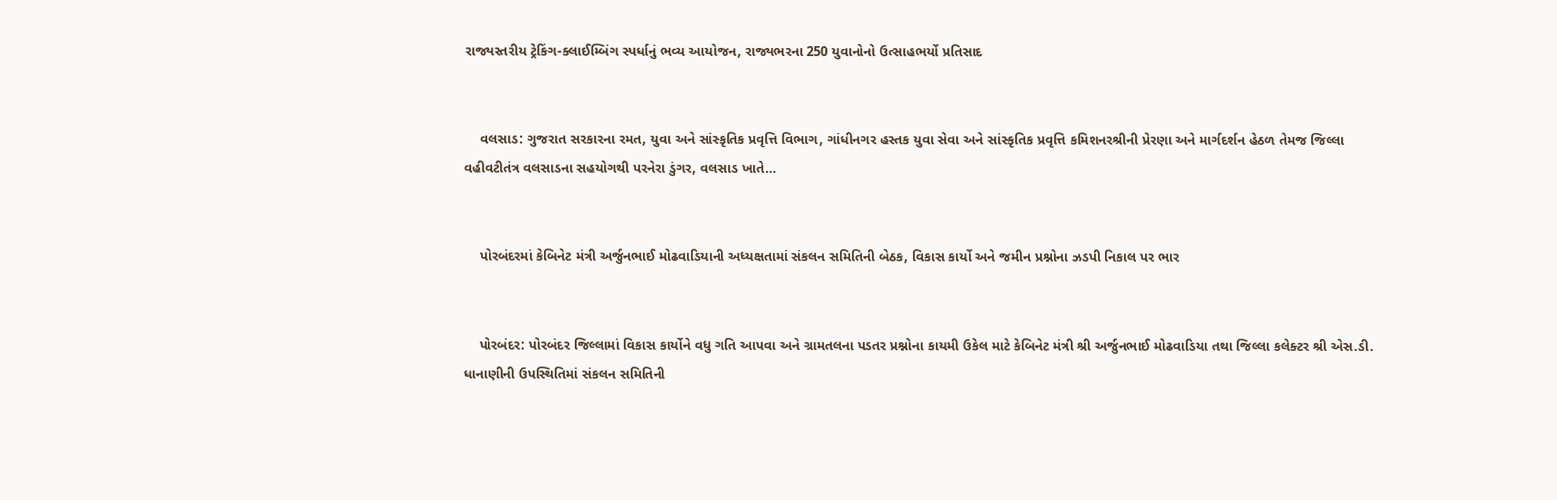રાજ્યસ્તરીય ટ્રેકિંગ-ક્લાઈમ્બિંગ સ્પર્ધાનું ભવ્ય આયોજન, રાજ્યભરના 250 યુવાનોનો ઉત્સાહભર્યો પ્રતિસાદ


    વલસાડ: ગુજરાત સરકારના રમત, યુવા અને સાંસ્કૃતિક પ્રવૃત્તિ વિભાગ, ગાંધીનગર હસ્તક યુવા સેવા અને સાંસ્કૃતિક પ્રવૃત્તિ કમિશનરશ્રીની પ્રેરણા અને માર્ગદર્શન હેઠળ તેમજ જિલ્લા વહીવટીતંત્ર વલસાડના સહયોગથી પરનેરા ડુંગર, વલસાડ ખાતે…


    પોરબંદરમાં કેબિનેટ મંત્રી અર્જુનભાઈ મોઢવાડિયાની અધ્યક્ષતામાં સંકલન સમિતિની બેઠક, વિકાસ કાર્યો અને જમીન પ્રશ્નોના ઝડપી નિકાલ પર ભાર


    પોરબંદર: પોરબંદર જિલ્લામાં વિકાસ કાર્યોને વધુ ગતિ આપવા અને ગ્રામતલના પડતર પ્રશ્નોના કાયમી ઉકેલ માટે કેબિનેટ મંત્રી શ્રી અર્જુનભાઈ મોઢવાડિયા તથા જિલ્લા કલેક્ટર શ્રી એસ.ડી. ધાનાણીની ઉપસ્થિતિમાં સંકલન સમિતિની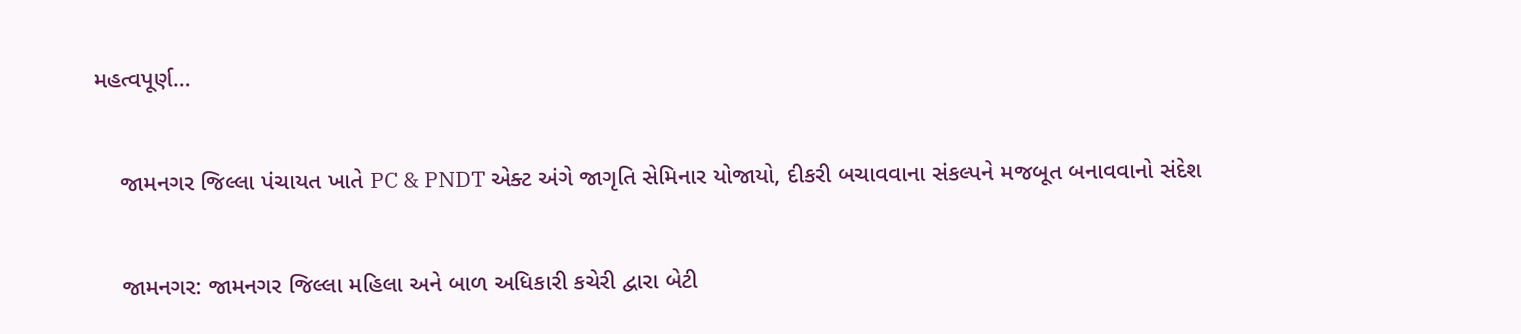મહત્વપૂર્ણ…


    જામનગર જિલ્લા પંચાયત ખાતે PC & PNDT એક્ટ અંગે જાગૃતિ સેમિનાર યોજાયો, દીકરી બચાવવાના સંકલ્પને મજબૂત બનાવવાનો સંદેશ


    જામનગર: જામનગર જિલ્લા મહિલા અને બાળ અધિકારી કચેરી દ્વારા બેટી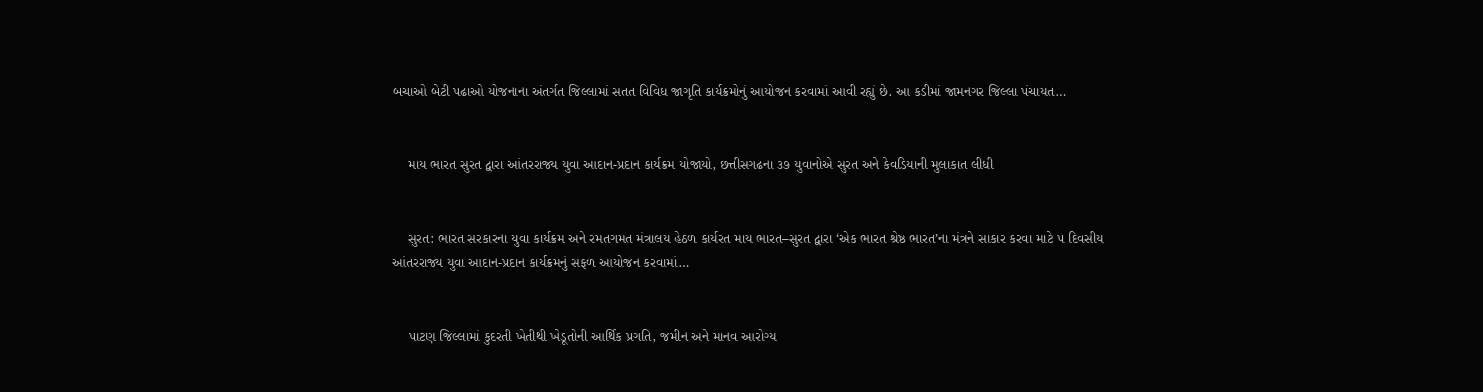બચાઓ બેટી પઢાઓ યોજનાના અંતર્ગત જિલ્લામાં સતત વિવિધ જાગૃતિ કાર્યક્રમોનું આયોજન કરવામાં આવી રહ્યું છે. આ કડીમાં જામનગર જિલ્લા પંચાયત…


    માય ભારત સુરત દ્વારા આંતરરાજ્ય યુવા આદાન-પ્રદાન કાર્યક્રમ યોજાયો, છત્તીસગઢના ૩૭ યુવાનોએ સુરત અને કેવડિયાની મુલાકાત લીધી


    સુરત: ભારત સરકારના યુવા કાર્યક્રમ અને રમતગમત મંત્રાલય હેઠળ કાર્યરત માય ભારત–સુરત દ્વારા ‘એક ભારત શ્રેષ્ઠ ભારત’ના મંત્રને સાકાર કરવા માટે ૫ દિવસીય આંતરરાજ્ય યુવા આદાન-પ્રદાન કાર્યક્રમનું સફળ આયોજન કરવામાં…


    પાટણ જિલ્લામાં કુદરતી ખેતીથી ખેડૂતોની આર્થિક પ્રગતિ, જમીન અને માનવ આરોગ્ય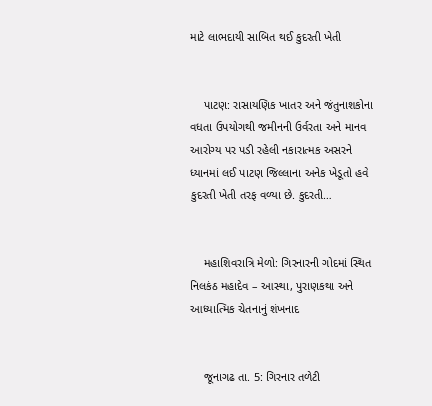માટે લાભદાયી સાબિત થઈ કુદરતી ખેતી


    પાટણ: રાસાયણિક ખાતર અને જંતુનાશકોના વધતા ઉપયોગથી જમીનની ઉર્વરતા અને માનવ આરોગ્ય પર પડી રહેલી નકારાત્મક અસરને ધ્યાનમાં લઈ પાટણ જિલ્લાના અનેક ખેડૂતો હવે કુદરતી ખેતી તરફ વળ્યા છે. કુદરતી…


    મહાશિવરાત્રિ મેળો: ગિરનારની ગોદમાં સ્થિત નિલકંઠ મહાદેવ – આસ્થા, પુરાણકથા અને આધ્યાત્મિક ચેતનાનું શંખનાદ


    જૂનાગઢ તા. 5: ગિરનાર તળેટી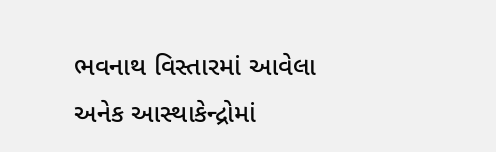ભવનાથ વિસ્તારમાં આવેલા અનેક આસ્થાકેન્દ્રોમાં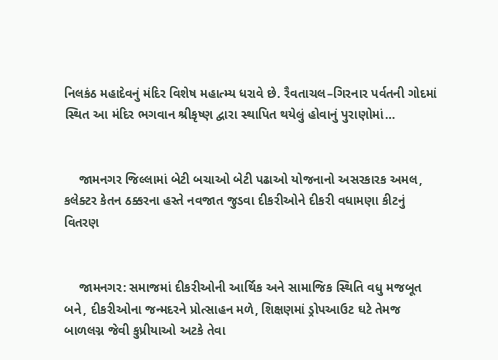નિલકંઠ મહાદેવનું મંદિર વિશેષ મહાત્મ્ય ધરાવે છે. રૈવતાચલ–ગિરનાર પર્વતની ગોદમાં સ્થિત આ મંદિર ભગવાન શ્રીકૃષ્ણ દ્વારા સ્થાપિત થયેલું હોવાનું પુરાણોમાં…


    જામનગર જિલ્લામાં બેટી બચાઓ બેટી પઢાઓ યોજનાનો અસરકારક અમલ, કલેક્ટર કેતન ઠક્કરના હસ્તે નવજાત જુડવા દીકરીઓને દીકરી વધામણા કીટનું વિતરણ


    જામનગર: સમાજમાં દીકરીઓની આર્થિક અને સામાજિક સ્થિતિ વધુ મજબૂત બને, દીકરીઓના જન્મદરને પ્રોત્સાહન મળે, શિક્ષણમાં ડ્રોપઆઉટ ઘટે તેમજ બાળલગ્ન જેવી કુપ્રીયાઓ અટકે તેવા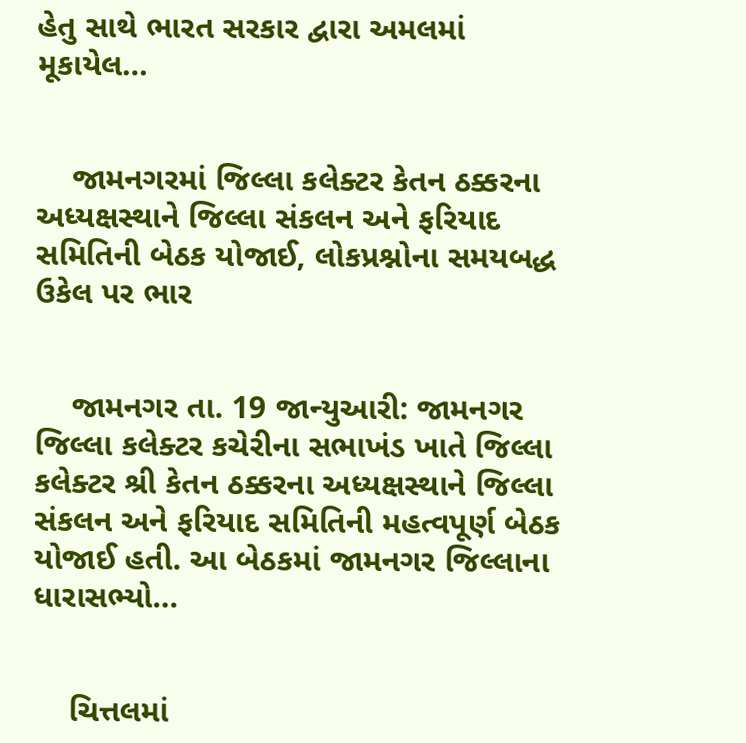હેતુ સાથે ભારત સરકાર દ્વારા અમલમાં મૂકાયેલ…


    જામનગરમાં જિલ્લા કલેક્ટર કેતન ઠક્કરના અધ્યક્ષસ્થાને જિલ્લા સંકલન અને ફરિયાદ સમિતિની બેઠક યોજાઈ, લોકપ્રશ્નોના સમયબદ્ધ ઉકેલ પર ભાર


    જામનગર તા. 19 જાન્યુઆરી: જામનગર જિલ્લા કલેક્ટર કચેરીના સભાખંડ ખાતે જિલ્લા કલેક્ટર શ્રી કેતન ઠક્કરના અધ્યક્ષસ્થાને જિલ્લા સંકલન અને ફરિયાદ સમિતિની મહત્વપૂર્ણ બેઠક યોજાઈ હતી. આ બેઠકમાં જામનગર જિલ્લાના ધારાસભ્યો…


    ચિત્તલમાં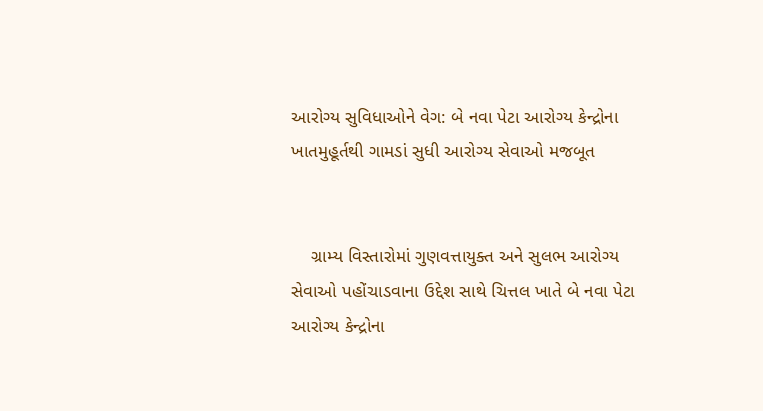આરોગ્ય સુવિધાઓને વેગ: બે નવા પેટા આરોગ્ય કેન્દ્રોના ખાતમુહૂર્તથી ગામડાં સુધી આરોગ્ય સેવાઓ મજબૂત


    ગ્રામ્ય વિસ્તારોમાં ગુણવત્તાયુક્ત અને સુલભ આરોગ્ય સેવાઓ પહોંચાડવાના ઉદ્દેશ સાથે ચિત્તલ ખાતે બે નવા પેટા આરોગ્ય કેન્દ્રોના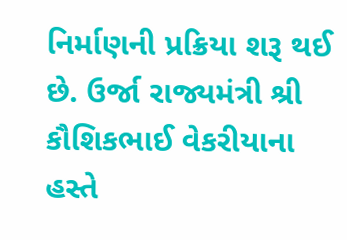નિર્માણની પ્રક્રિયા શરૂ થઈ છે. ઉર્જા રાજ્યમંત્રી શ્રી કૌશિકભાઈ વેકરીયાના હસ્તે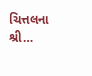ચિત્તલના શ્રી…